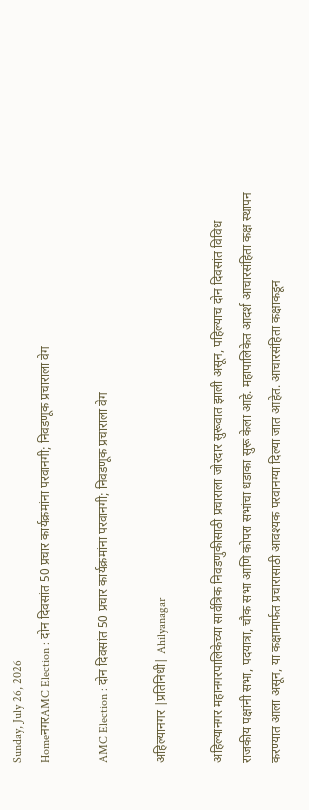Sunday, July 26, 2026
HomeनगरAMC Election : दोन दिवसांत 50 प्रचार कार्यक्रमांना परवानगी; निवडणूक प्रचाराला वेग

AMC Election : दोन दिवसांत 50 प्रचार कार्यक्रमांना परवानगी; निवडणूक प्रचाराला वेग

अहिल्यानगर |प्रतिनिधी| Ahilyanagar

अहिल्यानगर महानगरपालिकेच्या सार्वत्रिक निवडणुकीसाठी प्रचाराला जोरदार सुरूवात झाली असून, पहिल्याच दोन दिवसांत विविध राजकीय पक्षांनी सभा, पदयात्रा, चौक सभा आणि कोपरा सभांचा धडाका सुरू केला आहे. महापालिकेत आदर्श आचारसंहिता कक्ष स्थापन करण्यात आला असून, या कक्षामार्फत प्रचारासाठी आवश्यक परवानग्या दिल्या जात आहेत. आचारसंहिता कक्षाकडून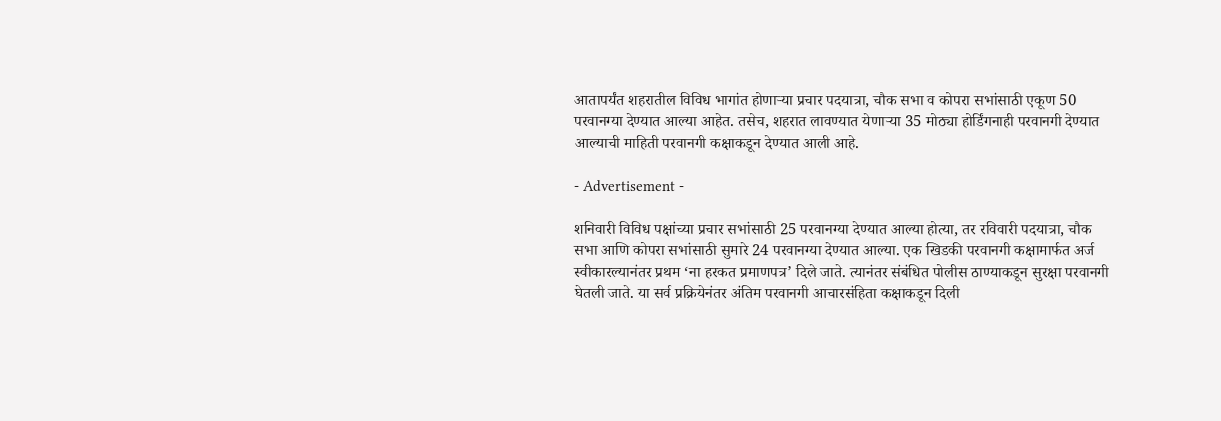आतापर्यंत शहरातील विविध भागांत होणार्‍या प्रचार पदयात्रा, चौक सभा व कोपरा सभांसाठी एकूण 50 परवानग्या देण्यात आल्या आहेत. तसेच, शहरात लावण्यात येणार्‍या 35 मोठ्या होर्डिंगनाही परवानगी देण्यात आल्याची माहिती परवानगी कक्षाकडून देण्यात आली आहे.

- Advertisement -

शनिवारी विविध पक्षांच्या प्रचार सभांसाठी 25 परवानग्या देण्यात आल्या होत्या, तर रविवारी पदयात्रा, चौक सभा आणि कोपरा सभांसाठी सुमारे 24 परवानग्या देण्यात आल्या. एक खिडकी परवानगी कक्षामार्फत अर्ज स्वीकारल्यानंतर प्रथम ‘ना हरकत प्रमाणपत्र’ दिले जाते. त्यानंतर संबंधित पोलीस ठाण्याकडून सुरक्षा परवानगी घेतली जाते. या सर्व प्रक्रियेनंतर अंतिम परवानगी आचारसंहिता कक्षाकडून दिली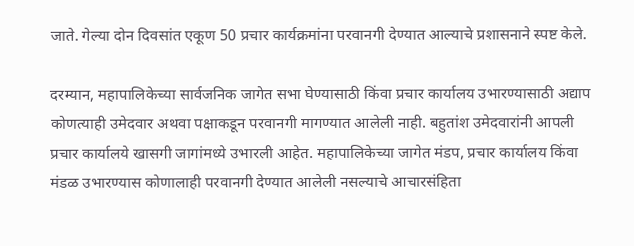जाते. गेल्या दोन दिवसांत एकूण 50 प्रचार कार्यक्रमांना परवानगी देण्यात आल्याचे प्रशासनाने स्पष्ट केले.

दरम्यान, महापालिकेच्या सार्वजनिक जागेत सभा घेण्यासाठी किंवा प्रचार कार्यालय उभारण्यासाठी अद्याप कोणत्याही उमेदवार अथवा पक्षाकडून परवानगी मागण्यात आलेली नाही. बहुतांश उमेदवारांनी आपली प्रचार कार्यालये खासगी जागांमध्ये उभारली आहेत. महापालिकेच्या जागेत मंडप, प्रचार कार्यालय किंवा मंडळ उभारण्यास कोणालाही परवानगी देण्यात आलेली नसल्याचे आचारसंहिता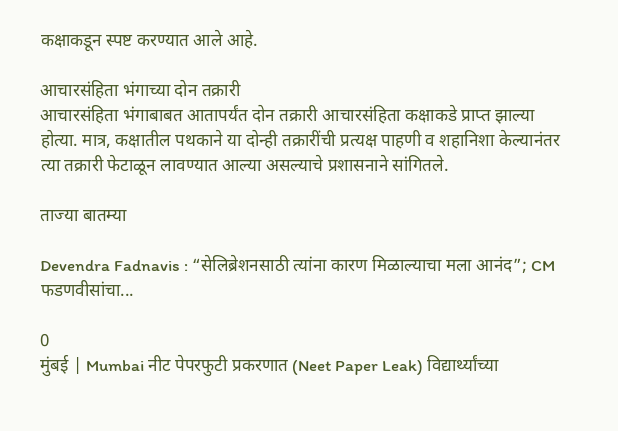कक्षाकडून स्पष्ट करण्यात आले आहे.

आचारसंहिता भंगाच्या दोन तक्रारी
आचारसंहिता भंगाबाबत आतापर्यंत दोन तक्रारी आचारसंहिता कक्षाकडे प्राप्त झाल्या होत्या. मात्र, कक्षातील पथकाने या दोन्ही तक्रारींची प्रत्यक्ष पाहणी व शहानिशा केल्यानंतर त्या तक्रारी फेटाळून लावण्यात आल्या असल्याचे प्रशासनाने सांगितले.

ताज्या बातम्या

Devendra Fadnavis : “सेलिब्रेशनसाठी त्यांना कारण मिळाल्याचा मला आनंद”; CM फडणवीसांचा...

0
मुंबई | Mumbai नीट पेपरफुटी प्रकरणात (Neet Paper Leak) विद्यार्थ्यांच्या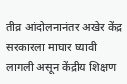तीव्र आंदोलनानंतर अखेर केंद्र सरकारला माघार घ्यावी लागली असून केंद्रीय शिक्षण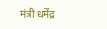मंत्री धर्मेंद्र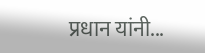प्रधान यांनी...